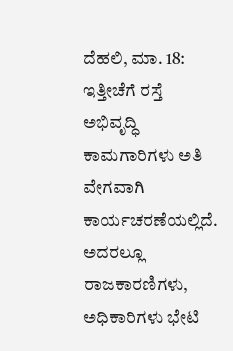ದೆಹಲಿ, ಮಾ. 18: ಇತ್ತೀಚೆಗೆ ರಸ್ತೆ ಅಭಿವೃದ್ಧಿ ಕಾಮಗಾರಿಗಳು ಅತಿ ವೇಗವಾಗಿ ಕಾರ್ಯಚರಣೆಯಲ್ಲಿದೆ. ಅದರಲ್ಲೂ ರಾಜಕಾರಣಿಗಳು, ಅಧಿಕಾರಿಗಳು ಭೇಟಿ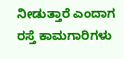ನೀಡುತ್ತಾರೆ ಎಂದಾಗ ರಸ್ತೆ ಕಾಮಗಾರಿಗಳು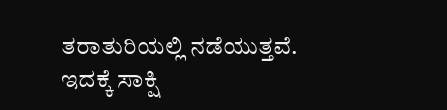ತರಾತುರಿಯಲ್ಲಿ ನಡೆಯುತ್ತವೆ. ಇದಕ್ಕೆ ಸಾಕ್ಷಿ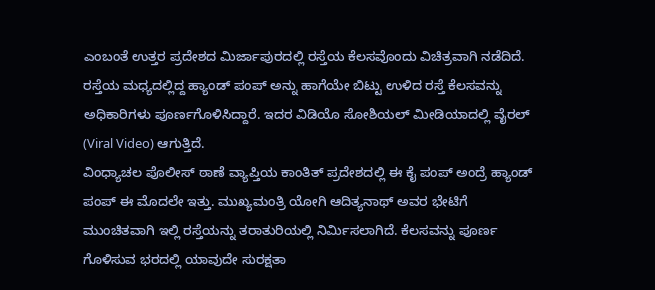ಎಂಬಂತೆ ಉತ್ತರ ಪ್ರದೇಶದ ಮಿರ್ಜಾಪುರದಲ್ಲಿ ರಸ್ತೆಯ ಕೆಲಸವೊಂದು ವಿಚಿತ್ರವಾಗಿ ನಡೆದಿದೆ. ರಸ್ತೆಯ ಮಧ್ಯದಲ್ಲಿದ್ದ ಹ್ಯಾಂಡ್ ಪಂಪ್ ಅನ್ನು ಹಾಗೆಯೇ ಬಿಟ್ಟು ಉಳಿದ ರಸ್ತೆ ಕೆಲಸವನ್ನು ಅಧಿಕಾರಿಗಳು ಪೂರ್ಣಗೊಳಿಸಿದ್ದಾರೆ. ಇದರ ವಿಡಿಯೊ ಸೋಶಿಯಲ್ ಮೀಡಿಯಾದಲ್ಲಿ ವೈರಲ್ (Viral Video) ಆಗುತ್ತಿದೆ.
ವಿಂಧ್ಯಾಚಲ ಪೊಲೀಸ್ ಠಾಣೆ ವ್ಯಾಪ್ತಿಯ ಕಾಂತಿತ್ ಪ್ರದೇಶದಲ್ಲಿ ಈ ಕೈ ಪಂಪ್ ಅಂದ್ರೆ ಹ್ಯಾಂಡ್ ಪಂಪ್ ಈ ಮೊದಲೇ ಇತ್ತು. ಮುಖ್ಯಮಂತ್ರಿ ಯೋಗಿ ಆದಿತ್ಯನಾಥ್ ಅವರ ಭೇಟಿಗೆ ಮುಂಚಿತವಾಗಿ ಇಲ್ಲಿ ರಸ್ತೆಯನ್ನು ತರಾತುರಿಯಲ್ಲಿ ನಿರ್ಮಿಸಲಾಗಿದೆ. ಕೆಲಸವನ್ನು ಪೂರ್ಣ ಗೊಳಿಸುವ ಭರದಲ್ಲಿ ಯಾವುದೇ ಸುರಕ್ಷತಾ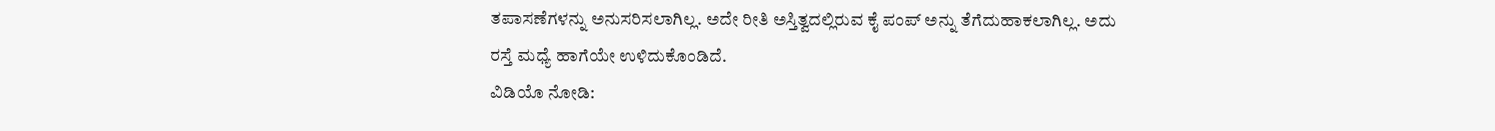ತಪಾಸಣೆಗಳನ್ನು ಅನುಸರಿಸಲಾಗಿಲ್ಲ. ಅದೇ ರೀತಿ ಅಸ್ತಿತ್ವದಲ್ಲಿರುವ ಕೈ ಪಂಪ್ ಅನ್ನು ತೆಗೆದುಹಾಕಲಾಗಿಲ್ಲ. ಅದು ರಸ್ತೆ ಮಧ್ಯೆ ಹಾಗೆಯೇ ಉಳಿದುಕೊಂಡಿದೆ.
ವಿಡಿಯೊ ನೋಡಿ: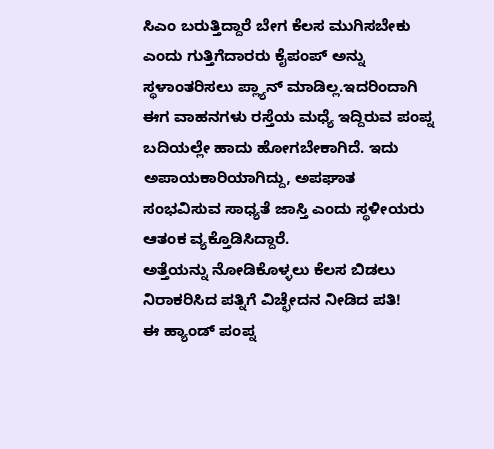ಸಿಎಂ ಬರುತ್ತಿದ್ದಾರೆ ಬೇಗ ಕೆಲಸ ಮುಗಿಸಬೇಕು ಎಂದು ಗುತ್ತಿಗೆದಾರರು ಕೈಪಂಪ್ ಅನ್ನು ಸ್ಥಳಾಂತರಿಸಲು ಪ್ಲ್ಯಾನ್ ಮಾಡಿಲ್ಲ.ಇದರಿಂದಾಗಿ ಈಗ ವಾಹನಗಳು ರಸ್ತೆಯ ಮಧ್ಯೆ ಇದ್ದಿರುವ ಪಂಪ್ನ ಬದಿಯಲ್ಲೇ ಹಾದು ಹೋಗಬೇಕಾಗಿದೆ. ಇದು ಅಪಾಯಕಾರಿಯಾಗಿದ್ದು, ಅಪಘಾತ ಸಂಭವಿಸುವ ಸಾಧ್ಯತೆ ಜಾಸ್ತಿ ಎಂದು ಸ್ಥಳೀಯರು ಆತಂಕ ವ್ಯಕ್ತೊಡಿಸಿದ್ದಾರೆ.
ಅತ್ತೆಯನ್ನು ನೋಡಿಕೊಳ್ಳಲು ಕೆಲಸ ಬಿಡಲು ನಿರಾಕರಿಸಿದ ಪತ್ನಿಗೆ ವಿಚ್ಛೇದನ ನೀಡಿದ ಪತಿ!
ಈ ಹ್ಯಾಂಡ್ ಪಂಪ್ನ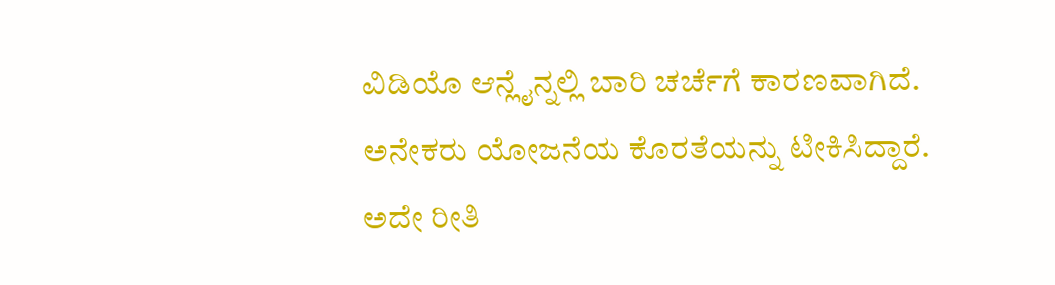ವಿಡಿಯೊ ಆನ್ಲೈನ್ನಲ್ಲಿ ಬಾರಿ ಚರ್ಚೆಗೆ ಕಾರಣವಾಗಿದೆ. ಅನೇಕರು ಯೋಜನೆಯ ಕೊರತೆಯನ್ನು ಟೀಕಿಸಿದ್ದಾರೆ. ಅದೇ ರೀತಿ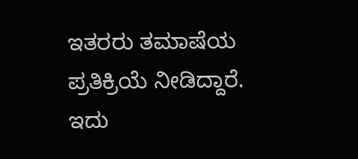ಇತರರು ತಮಾಷೆಯ ಪ್ರತಿಕ್ರಿಯೆ ನೀಡಿದ್ದಾರೆ. ಇದು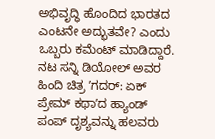ಅಭಿವೃದ್ಧಿ ಹೊಂದಿದ ಭಾರತದ ಎಂಟನೇ ಅದ್ಭುತವೇ? ಎಂದು ಒಬ್ಬರು ಕಮೆಂಟ್ ಮಾಡಿದ್ದಾರೆ. ನಟ ಸನ್ನಿ ಡಿಯೋಲ್ ಅವರ ಹಿಂದಿ ಚಿತ್ರ ʼಗದರ್: ಏಕ್ ಪ್ರೇಮ್ ಕಥಾʼದ ಹ್ಯಾಂಡ್ ಪಂಪ್ ದೃಶ್ಯವನ್ನು ಹಲವರು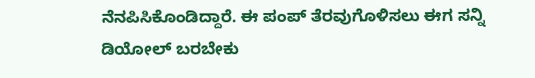ನೆನಪಿಸಿಕೊಂಡಿದ್ದಾರೆ. ಈ ಪಂಪ್ ತೆರವುಗೊಳಿಸಲು ಈಗ ಸನ್ನಿ ಡಿಯೋಲ್ ಬರಬೇಕು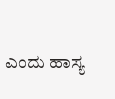ಎಂದು ಹಾಸ್ಯ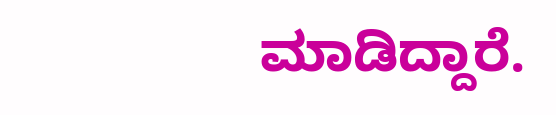ಮಾಡಿದ್ದಾರೆ.